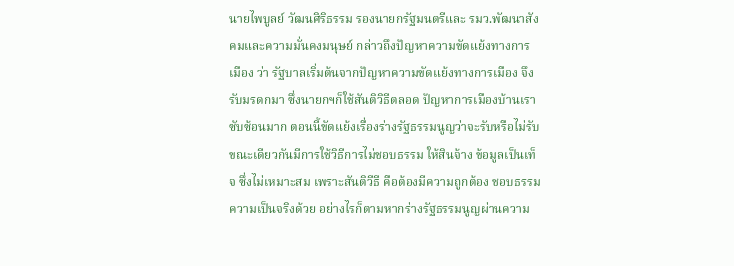นายไพบูลย์ วัฒนศิริธรรม รองนายกรัฐมนตรีและ รมว.พัฒนาสังคมและความมั่นคงมนุษย์ กล่าวถึงปัญหาความขัดแย้งทางการเมือง ว่า รัฐบาลเริ่มต้นจากปัญหาความขัดแย้งทางการเมือง จึงรับมรดกมา ซึ่งนายกฯก็ใช้สันติวิธีตลอด ปัญหาการเมืองบ้านเราซับซ้อนมาก ตอนนี้ขัดแย้งเรื่องร่างรัฐธรรมนูญว่าจะรับหรือไม่รับ ขณะเดียวกันมีการใช้วิธีการไม่ชอบธรรม ให้สินจ้าง ข้อมูลเป็นเท็จ ซึ่งไม่เหมาะสม เพราะสันติวีธี คือต้องมีความถูกต้อง ชอบธรรม ความเป็นจริงด้วย อย่างไรก็ตามหากร่างรัฐธรรมนูญผ่านความ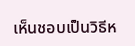เห็นชอบเป็นวิธีห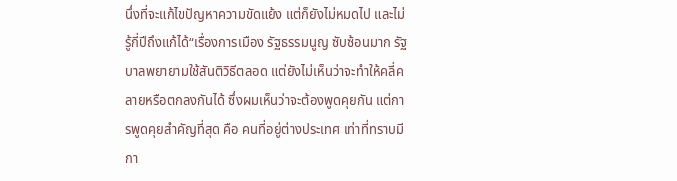นึ่งที่จะแก้ไขปัญหาความขัดแย้ง แต่ก็ยังไม่หมดไป และไม่รู้กี่ปีถึงแก้ได้“เรื่องการเมือง รัฐธรรมนูญ ซับซ้อนมาก รัฐบาลพยายามใช้สันติวิธีตลอด แต่ยังไม่เห็นว่าจะทำให้คลี่คลายหรือตกลงกันได้ ซึ่งผมเห็นว่าจะต้องพูดคุยกัน แต่การพูดคุยสำคัญที่สุด คือ คนที่อยู่ต่างประเทศ เท่าที่ทราบมีกา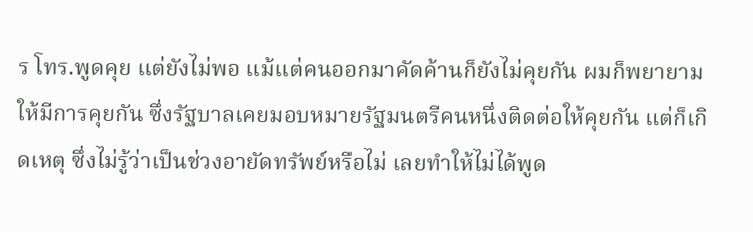ร โทร.พูดคุย แต่ยังไม่พอ แม้แต่คนออกมาคัดค้านก็ยังไม่คุยกัน ผมก็พยายามให้มีการคุยกัน ซึ่งรัฐบาลเคยมอบหมายรัฐมนตรีคนหนึ่งติดต่อให้คุยกัน แต่ก็เกิดเหตุ ซึ่งไม่รู้ว่าเป็นช่วงอายัดทรัพย์หรือไม่ เลยทำให้ไม่ได้พูด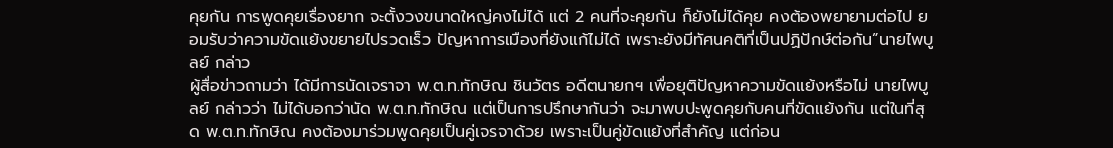คุยกัน การพูดคุยเรื่องยาก จะตั้งวงขนาดใหญ่คงไม่ได้ แต่ 2 คนที่จะคุยกัน ก็ยังไม่ได้คุย คงต้องพยายามต่อไป ยอมรับว่าความขัดแย้งขยายไปรวดเร็ว ปัญหาการเมืองที่ยังแก้ไม่ได้ เพราะยังมีทัศนคติที่เป็นปฏิปักษ์ต่อกัน”นายไพบูลย์ กล่าว
ผู้สื่อข่าวถามว่า ได้มีการนัดเจราจา พ.ต.ท.ทักษิณ ชินวัตร อดีตนายกฯ เพื่อยุติปัญหาความขัดแย้งหรือไม่ นายไพบูลย์ กล่าวว่า ไม่ได้บอกว่านัด พ.ต.ท.ทักษิณ แต่เป็นการปรึกษากันว่า จะมาพบปะพูดคุยกับคนที่ขัดแย้งกัน แต่ในที่สุด พ.ต.ท.ทักษิณ คงต้องมาร่วมพูดคุยเป็นคู่เจรจาด้วย เพราะเป็นคู่ขัดแย้งที่สำคัญ แต่ก่อน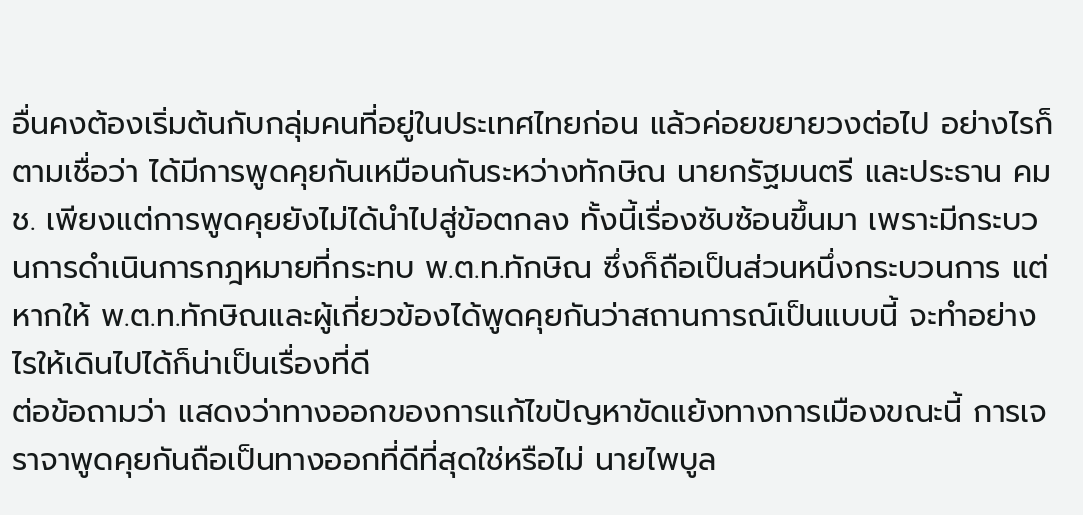อื่นคงต้องเริ่มต้นกับกลุ่มคนที่อยู่ในประเทศไทยก่อน แล้วค่อยขยายวงต่อไป อย่างไรก็ตามเชื่อว่า ได้มีการพูดคุยกันเหมือนกันระหว่างทักษิณ นายกรัฐมนตรี และประธาน คมช. เพียงแต่การพูดคุยยังไม่ได้นำไปสู่ข้อตกลง ทั้งนี้เรื่องซับซ้อนขึ้นมา เพราะมีกระบวนการดำเนินการกฎหมายที่กระทบ พ.ต.ท.ทักษิณ ซึ่งก็ถือเป็นส่วนหนึ่งกระบวนการ แต่หากให้ พ.ต.ท.ทักษิณและผู้เกี่ยวข้องได้พูดคุยกันว่าสถานการณ์เป็นแบบนี้ จะทำอย่างไรให้เดินไปได้ก็น่าเป็นเรื่องที่ดี
ต่อข้อถามว่า แสดงว่าทางออกของการแก้ไขปัญหาขัดแย้งทางการเมืองขณะนี้ การเจราจาพูดคุยกันถือเป็นทางออกที่ดีที่สุดใช่หรือไม่ นายไพบูล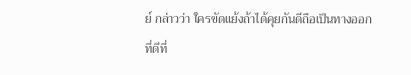ย์ กล่าวว่า ใครขัดแย้งถ้าได้คุยกันดีถือเป็นทางออกที่ดีที่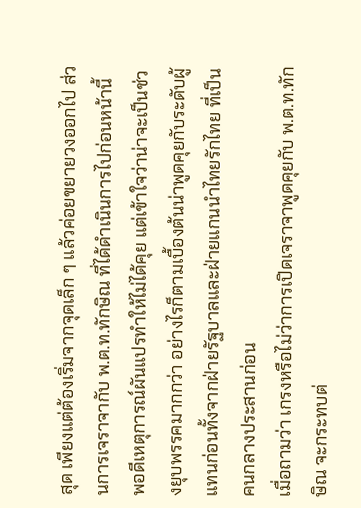สุด เพียงแต่ต้องเริ่มจากจุดเล็ก ๆ แล้วค่อยขยายวงออกไป ส่วนการเจราจากับ พ.ต.ท.ทักษิณ ที่ได้ดำเนินการไปก่อนหน้านี้ พอดีเหตุการณ์ผันแปรทำให้ไม่ได้คุย แต่เข้าใจว่าน่าจะเป็นช่วงยุบพรรคมากกว่า อย่างไรก็ตามเบื้องต้นน่าพูดคุยกับระดับผู้แทนก่อนทั้งจากฝ่ายรัฐบาลและฝ่ายแกนนำไทยรักไทย ที่เป็นคนกลางประสานก่อน
เมื่อถามว่า เกรงหรือไม่ว่าการเปิดเจราจาพูดคุยกับ พ.ต.ท.ทักษิณ จะกระทบต่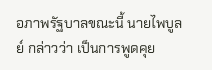อภาพรัฐบาลขณะนี้ นายไพบูลย์ กล่าวว่า เป็นการพูดคุย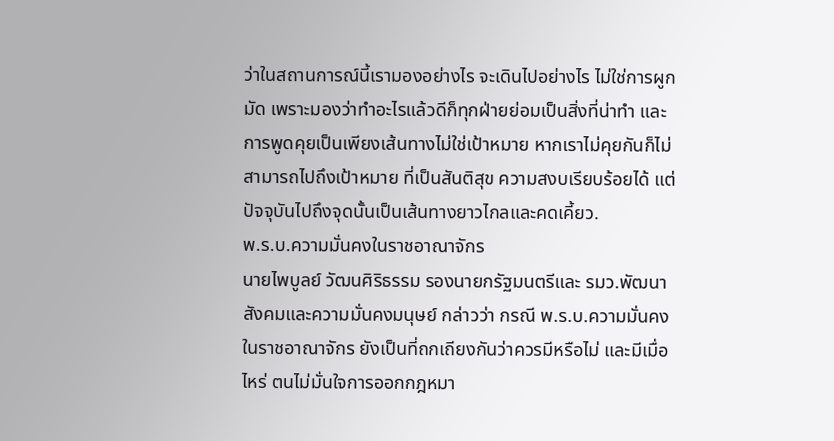ว่าในสถานการณ์นี้เรามองอย่างไร จะเดินไปอย่างไร ไม่ใช่การผูกมัด เพราะมองว่าทำอะไรแล้วดีก็ทุกฝ่ายย่อมเป็นสิ่งที่น่าทำ และการพูดคุยเป็นเพียงเส้นทางไม่ใช่เป้าหมาย หากเราไม่คุยกันก็ไม่สามารถไปถึงเป้าหมาย ที่เป็นสันติสุข ความสงบเรียบร้อยได้ แต่ปัจจุบันไปถึงจุดนั้นเป็นเส้นทางยาวไกลและคดเคี้ยว.
พ.ร.บ.ความมั่นคงในราชอาณาจักร
นายไพบูลย์ วัฒนศิริธรรม รองนายกรัฐมนตรีและ รมว.พัฒนาสังคมและความมั่นคงมนุษย์ กล่าวว่า กรณี พ.ร.บ.ความมั่นคงในราชอาณาจักร ยังเป็นที่ถกเถียงกันว่าควรมีหรือไม่ และมีเมื่อไหร่ ตนไม่มั่นใจการออกกฎหมา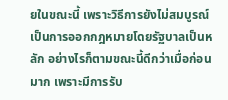ยในขณะนี้ เพราะวิธีการยังไม่สมบูรณ์ เป็นการออกกฎหมายโดยรัฐบาลเป็นหลัก อย่างไรก็ตามขณะนี้ดีกว่าเมื่อก่อนมาก เพราะมีการรับ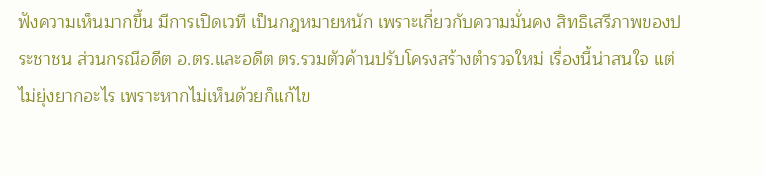ฟังความเห็นมากขึ้น มีการเปิดเวที เป็นกฎหมายหนัก เพราะเกี่ยวกับความมั่นคง สิทธิเสรีภาพของประชาชน ส่วนกรณีอดีต อ.ตร.และอดีต ตร.รวมตัวค้านปรับโครงสร้างตำรวจใหม่ เรื่องนี้น่าสนใจ แต่ไม่ยุ่งยากอะไร เพราะหากไม่เห็นด้วยก็แก้ไข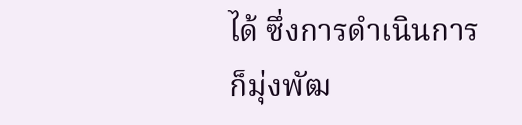ได้ ซึ่งการดำเนินการก็มุ่งพัฒ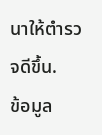นาให้ตำรวจดีขึ้น.
ข้อมูล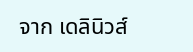จาก เดลินิวส์